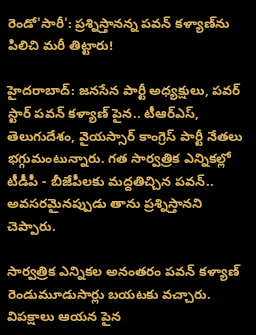రెండో'సారీ': ప్రశ్నిస్తానన్న పవన్ కళ్యాణ్‌ను పిలిచి మరీ తిట్టారు!

హైదరాబాద్: జనసేన పార్టీ అధ్యక్షులు, పవర్ స్టార్ పవన్ కళ్యాణ్ పైన.. టీఆర్ఎస్, తెలుగుదేశం, వైయస్సార్ కాంగ్రెస్ పార్టీ నేతలు భగ్గుమంటున్నారు. గత సార్వత్రిక ఎన్నికల్లో టీడీపీ - బీజేపీలకు మద్దతిచ్చిన పవన్.. అవసరమైనప్పుడు తాను ప్రశ్నిస్తానని చెప్పారు.

సార్వత్రిక ఎన్నికల అనంతరం పవన్ కళ్యాణ్ రెండుమూడుసార్లు బయటకు వచ్చారు. విపక్షాలు ఆయన పైన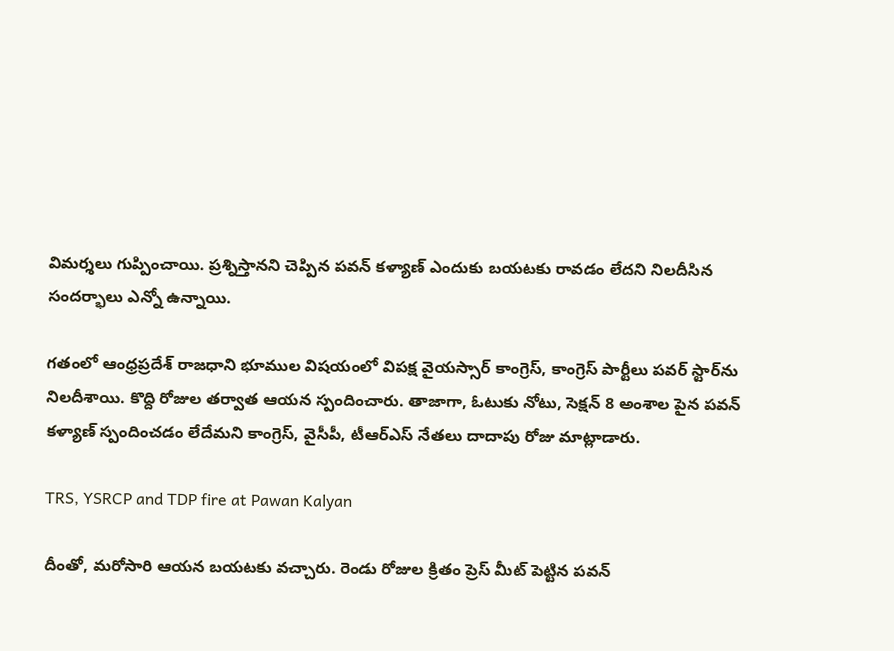విమర్శలు గుప్పించాయి. ప్రశ్నిస్తానని చెప్పిన పవన్ కళ్యాణ్ ఎందుకు బయటకు రావడం లేదని నిలదీసిన సందర్భాలు ఎన్నో ఉన్నాయి.

గతంలో ఆంధ్రప్రదేశ్ రాజధాని భూముల విషయంలో విపక్ష వైయస్సార్ కాంగ్రెస్, కాంగ్రెస్ పార్టీలు పవర్ స్టార్‌ను నిలదీశాయి. కొద్ది రోజుల తర్వాత ఆయన స్పందించారు. తాజాగా, ఓటుకు నోటు, సెక్షన్ 8 అంశాల పైన పవన్ కళ్యాణ్ స్పందించడం లేదేమని కాంగ్రెస్, వైసీపీ, టీఆర్ఎస్ నేతలు దాదాపు రోజు మాట్లాడారు.

TRS, YSRCP and TDP fire at Pawan Kalyan

దీంతో, మరోసారి ఆయన బయటకు వచ్చారు. రెండు రోజుల క్రితం ప్రెస్ మీట్ పెట్టిన పవన్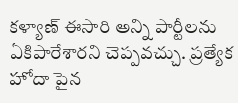కళ్యాణ్ ఈసారి అన్ని పార్టీలను ఏకిపారేశారని చెప్పవచ్చు. ప్రత్యేక హోదా పైన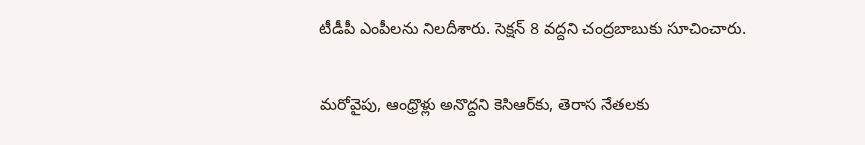టీడీపీ ఎంపీలను నిలదీశారు. సెక్షన్ 8 వద్దని చంద్రబాబుకు సూచించారు.

మరోవైపు, ఆంధ్రొళ్లు అనొద్దని కెసిఆర్‌కు, తెరాస నేతలకు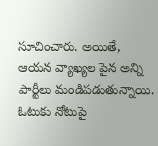సూచించారు. అయితే, ఆయన వ్యాఖ్యల పైన అన్ని పార్టీలు మండిపడుతున్నాయి. ఓటుకు నోటుపై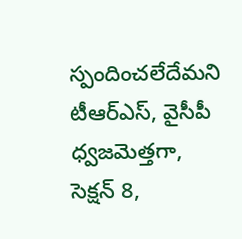స్పందించలేదేమని టీఆర్ఎస్, వైసీపీ ధ్వజమెత్తగా, సెక్షన్ 8,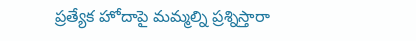ప్రత్యేక హోదాపై మమ్మల్ని ప్రశ్నిస్తారా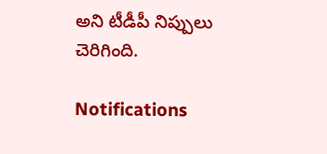అని టీడీపీ నిప్పులు చెరిగింది.

Notifications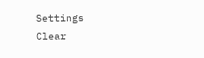Settings
Clear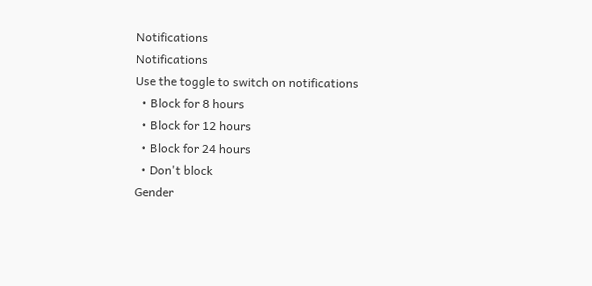Notifications
Notifications
Use the toggle to switch on notifications
  • Block for 8 hours
  • Block for 12 hours
  • Block for 24 hours
  • Don't block
Gender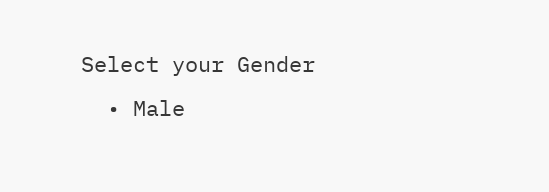Select your Gender
  • Male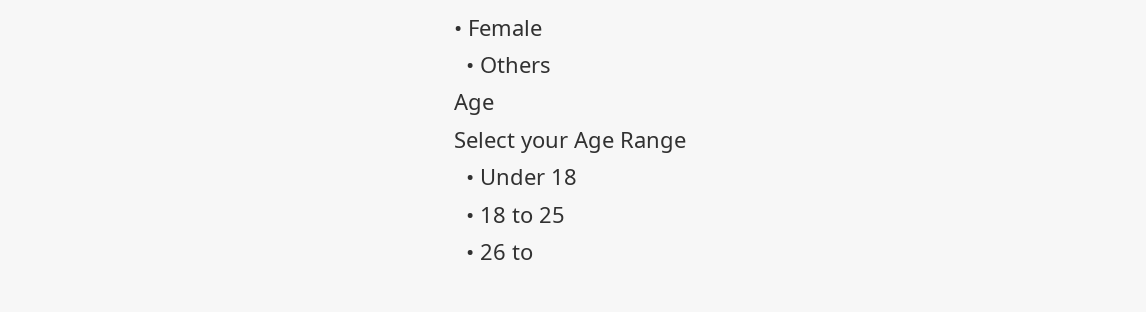• Female
  • Others
Age
Select your Age Range
  • Under 18
  • 18 to 25
  • 26 to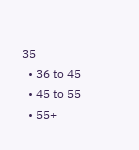35
  • 36 to 45
  • 45 to 55
  • 55+